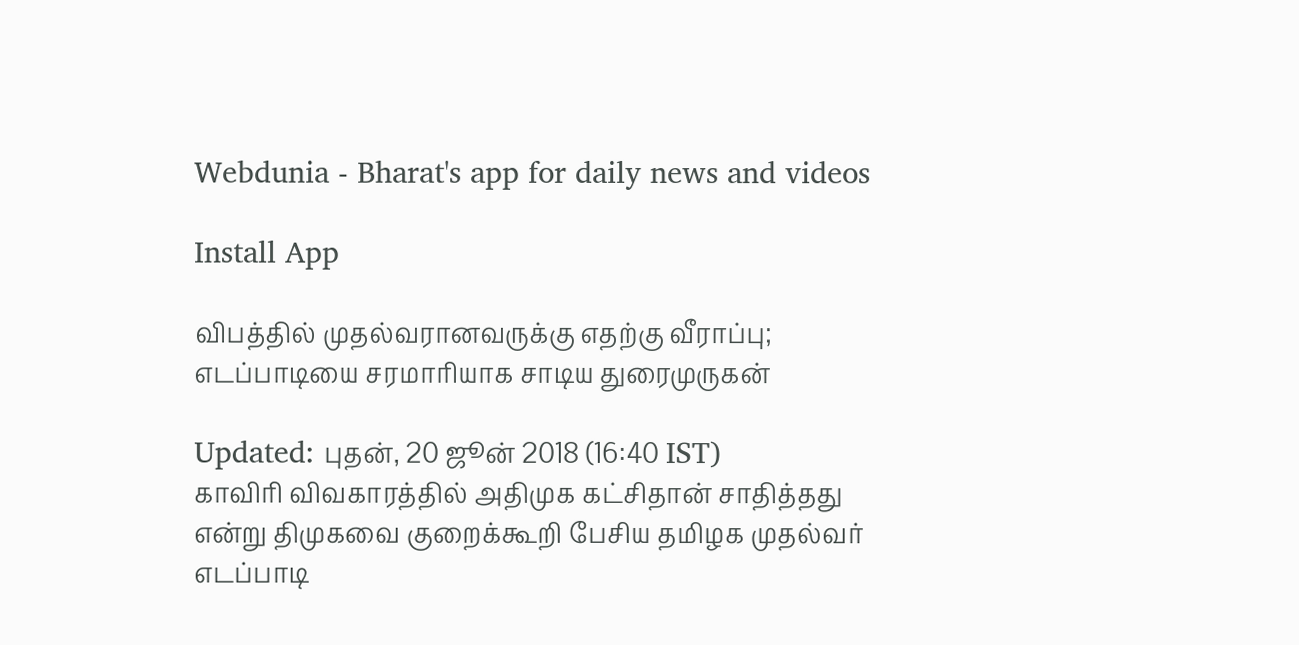Webdunia - Bharat's app for daily news and videos

Install App

விபத்தில் முதல்வரானவருக்கு எதற்கு வீராப்பு; எடப்பாடியை சரமாரியாக சாடிய துரைமுருகன்

Updated: புதன், 20 ஜூன் 2018 (16:40 IST)
காவிரி விவகாரத்தில் அதிமுக கட்சிதான் சாதித்தது என்று திமுகவை குறைக்கூறி பேசிய தமிழக முதல்வர் எடப்பாடி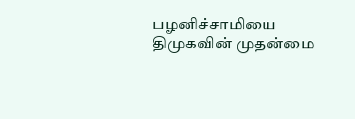பழனிச்சாமியை திமுகவின் முதன்மை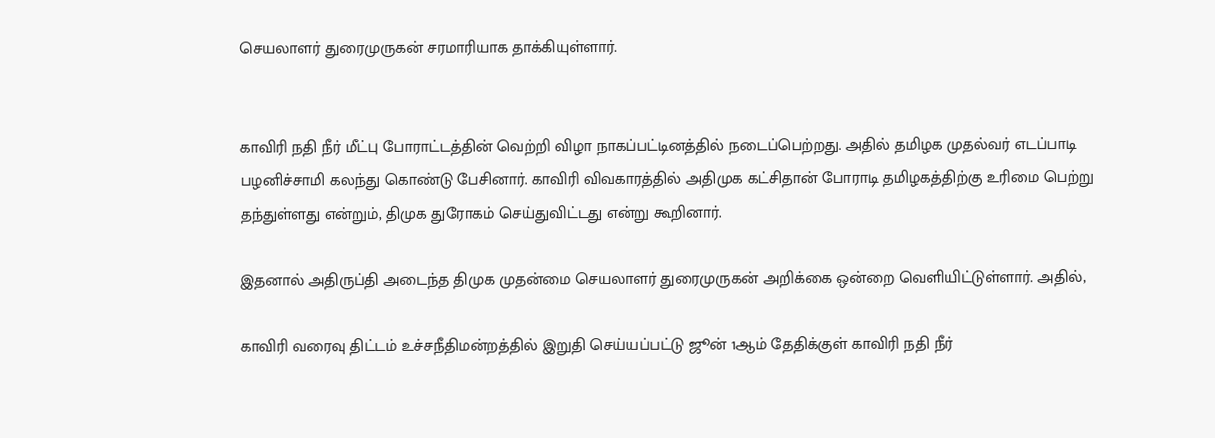செயலாளர் துரைமுருகன் சரமாரியாக தாக்கியுள்ளார்.


காவிரி நதி நீர் மீட்பு போராட்டத்தின் வெற்றி விழா நாகப்பட்டினத்தில் நடைப்பெற்றது. அதில் தமிழக முதல்வர் எடப்பாடி பழனிச்சாமி கலந்து கொண்டு பேசினார். காவிரி விவகாரத்தில் அதிமுக கட்சிதான் போராடி தமிழகத்திற்கு உரிமை பெற்று தந்துள்ளது என்றும், திமுக துரோகம் செய்துவிட்டது என்று கூறினார்.

இதனால் அதிருப்தி அடைந்த திமுக முதன்மை செயலாளர் துரைமுருகன் அறிக்கை ஒன்றை வெளியிட்டுள்ளார். அதில்,

காவிரி வரைவு திட்டம் உச்சநீதிமன்றத்தில் இறுதி செய்யப்பட்டு ஜூன் 1ஆம் தேதிக்குள் காவிரி நதி நீர்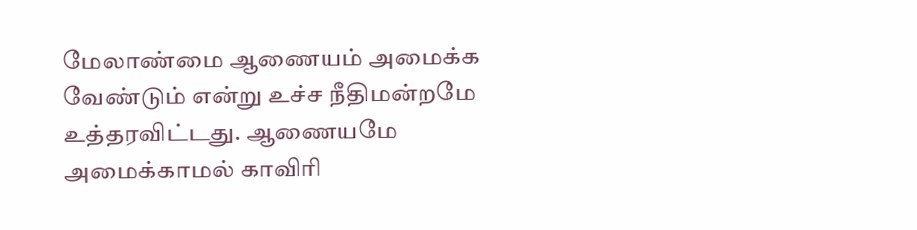மேலாண்மை ஆணையம் அமைக்க வேண்டும் என்று உச்ச நீதிமன்றமே உத்தரவிட்டது. ஆணையமே அமைக்காமல் காவிரி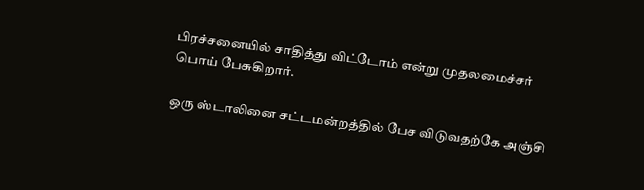பிரச்சனையில் சாதித்து விட்டோம் என்று முதலமைச்சர் பொய் பேசுகிறார்.

ஒரு ஸ்டாலினை சட்டமன்றத்தில் பேச விடுவதற்கே அஞ்சி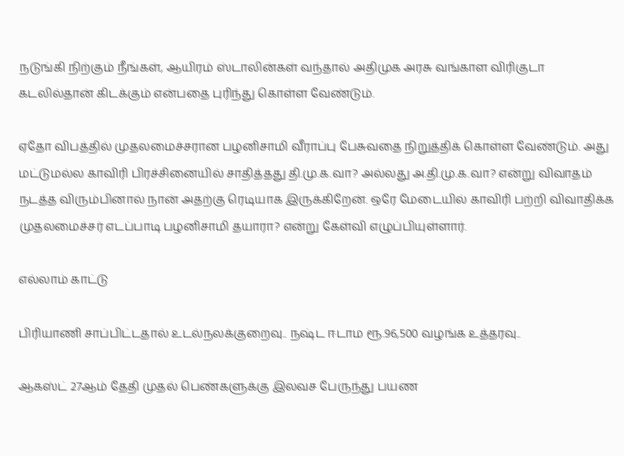நடுங்கி நிற்கும் நீங்கள், ஆயிரம் ஸ்டாலின்கள் வந்தால் அதிமுக அரசு வங்காள விரிகுடா கடலில்தான் கிடக்கும் என்பதை புரிந்து கொள்ள வேண்டும்.

ஏதோ விபத்தில் முதலமைச்சரான பழனிசாமி வீராப்பு பேசுவதை நிறுத்திக் கொள்ள வேண்டும். அது மட்டுமல்ல காவிரி பிரச்சினையில் சாதித்தது தி.மு.க.வா? அல்லது அ.தி.மு.க.வா? என்று விவாதம் நடத்த விரும்பினால் நான் அதற்கு ரெடியாக இருக்கிறேன். ஒரே மேடையில் காவிரி பற்றி விவாதிக்க முதலமைச்சர் எடப்பாடி பழனிசாமி தயாரா? என்று கேள்வி எழுப்பியுள்ளார்.

எல்லாம் காட்டு

பிரியாணி சாப்பிட்டதால் உடல்நலக்குறைவு.. நஷ்ட ஈடாம ரூ.96,500 வழங்க உத்தரவு..

ஆகஸ்ட் 27ஆம் தேதி முதல் பெண்களுக்கு இலவச பேருந்து பயண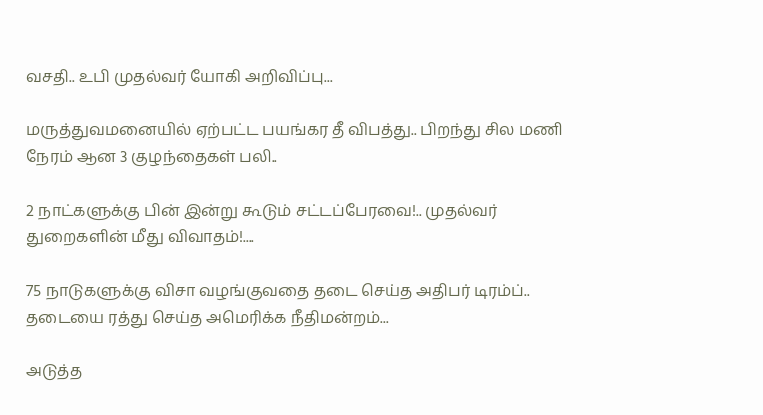வசதி.. உபி முதல்வர் யோகி அறிவிப்பு...

மருத்துவமனையில் ஏற்பட்ட பயங்கர தீ விபத்து.. பிறந்து சில மணி நேரம் ஆன 3 குழந்தைகள் பலி..

2 நாட்களுக்கு பின் இன்று கூடும் சட்டப்பேரவை!.. முதல்வர் துறைகளின் மீது விவாதம்!....

75 நாடுகளுக்கு விசா வழங்குவதை தடை செய்த அதிபர் டிரம்ப்.. தடையை ரத்து செய்த அமெரிக்க நீதிமன்றம்...

அடுத்த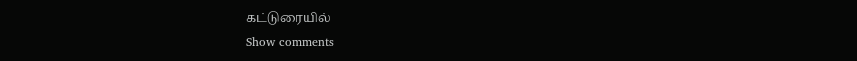கட்டுரையில்
Show comments